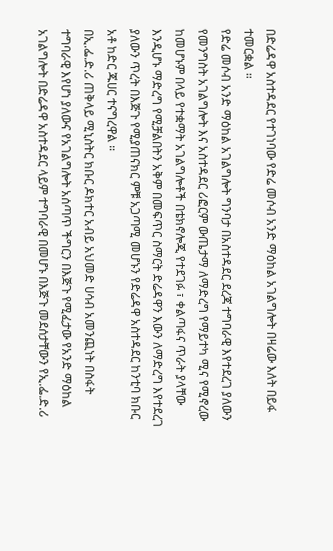በድሬዳዋ አስተዳደር የተገነባው የድሬ መሶብ አንድ ማዕከል አገልግሎት በዛሬው እለት በይፋ ተመርቋል ።
የድሬ መሶብ አንድ ማዕከል አገልግሎት ግንባታ በአስተዳደር ደረጃ ተግባራዊ እየተደረገ ያለውን የመንግስት አገልግሎት እና አስተዳደር ሪፎርም ውጤታማ ለማድረግ የማይተካ ሚና የሚኖረው ከመሆኑም በላይ የተቋማት አገልግሎቶች በቴክኖሎጂ የተደገፉ ፣ ቀልጣፋና ጥራት ያላቸው እንዲሆኑ ማድረግ የሚቻልበትን አቅም በመፍጥር ስማርት ድሬዳዋን እውን ለማድረግ እየተደረገ ያለውን ጥረት በእጅጉ የሚያጠናክር ምቹ አጋጣሚ መሆኑን የድሬዳዋ አስተዳደር ከንቲባ ክቡር አቶ ከድር ጁሀር ተናግረዋል ።
በኢ.ፌ.ድ.ሪ ጠቅላይ ሚኒስትር ክቡር ዶክተር አብይ አህመድ ሀሳብ አመንጪነት በስፋት ተግባራዊ እየሆነ ያለውና የአገልግሎት አሰጣጥ ችግርን በእጅጉ የሚፈታው የአንድ ማዕከል አገልግሎት በድሬዳዋ አስተዳደር ላይም ተግባራዊ በመሆኑ በእጅጉ መደሰታቸውን የኢ.ፌ.ድ.ሪ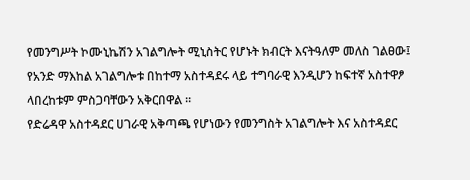የመንግሥት ኮሙኒኬሽን አገልግሎት ሚኒስትር የሆኑት ክብርት እናትዓለም መለስ ገልፀው፤ የአንድ ማእከል አገልግሎቱ በከተማ አስተዳደሩ ላይ ተግባራዊ እንዲሆን ከፍተኛ አስተዋፆ ላበረከቱም ምስጋባቸውን አቅርበዋል ።
የድሬዳዋ አስተዳደር ሀገራዊ አቅጣጫ የሆነውን የመንግስት አገልግሎት እና አስተዳደር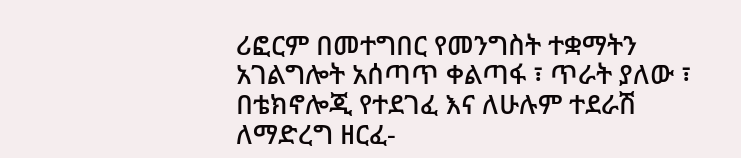ሪፎርም በመተግበር የመንግስት ተቋማትን አገልግሎት አሰጣጥ ቀልጣፋ ፣ ጥራት ያለው ፣ በቴክኖሎጂ የተደገፈ እና ለሁሉም ተደራሽ ለማድረግ ዘርፈ-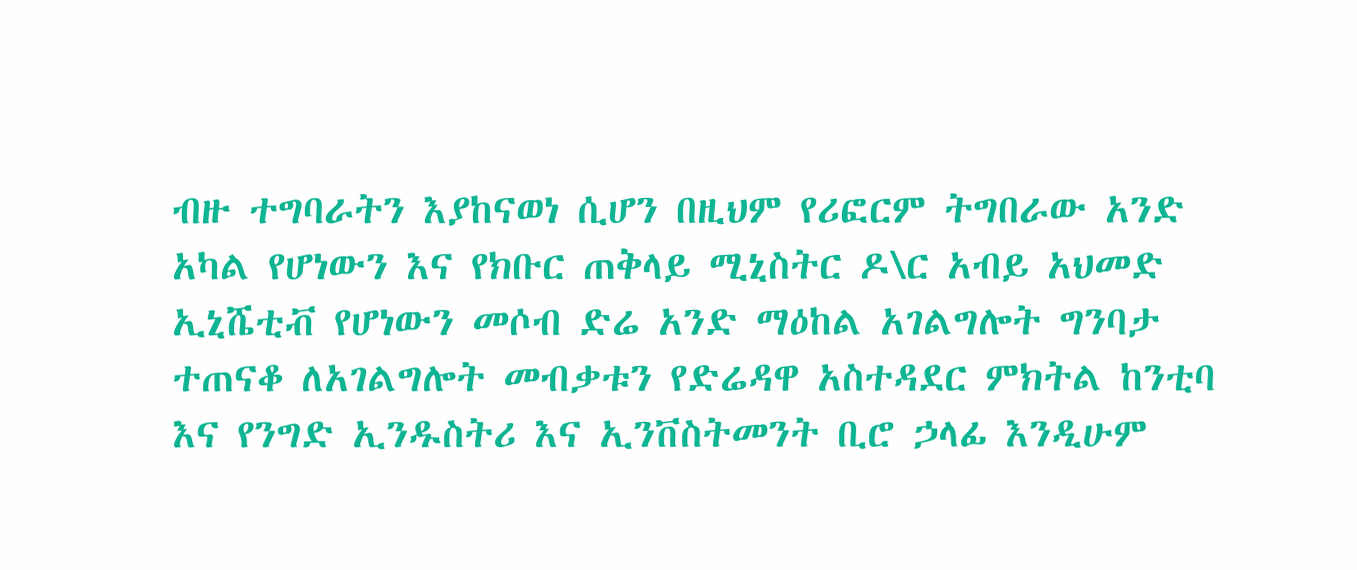ብዙ ተግባራትን እያከናወነ ሲሆን በዚህም የሪፎርም ትግበራው አንድ አካል የሆነውን እና የክቡር ጠቅላይ ሚኒስትር ዶ\ር አብይ አህመድ ኢኒሼቲቭ የሆነውን መሶብ ድሬ አንድ ማዕከል አገልግሎት ግንባታ ተጠናቆ ለአገልግሎት መብቃቱን የድሬዳዋ አስተዳደር ምክትል ከንቲባ እና የንግድ ኢንዱስትሪ እና ኢንቨስትመንት ቢሮ ኃላፊ እንዲሁም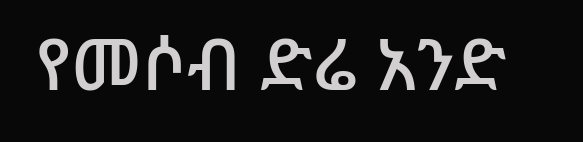የመሶብ ድሬ አንድ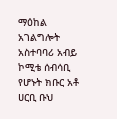ማዕከል አገልግሎት አስተባባሪ አብይ ኮሚቴ ሰብሳቢ የሆኑት ክቡር አቶ ሀርቢ ቡህ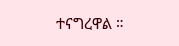ተናግረዋል ።